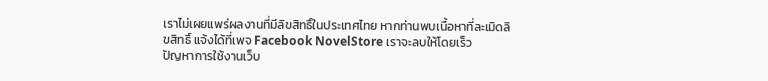เราไม่เผยแพร่ผลงานที่มีลิขสิทธิ์ในประเทศไทย หากท่านพบเนื้อหาที่ละเมิดลิขสิทธิ์ แจ้งได้ที่เพจ Facebook NovelStore เราจะลบให้โดยเร็ว
ปัญหาการใช้งานเว็บ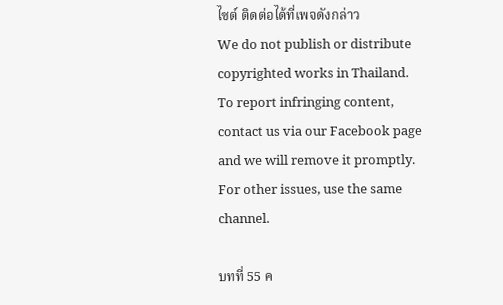ไซต์ ติดต่อได้ที่เพจดังกล่าว
We do not publish or distribute copyrighted works in Thailand. To report infringing content, contact us via our Facebook page and we will remove it promptly. For other issues, use the same channel.

บทที่ 55 ค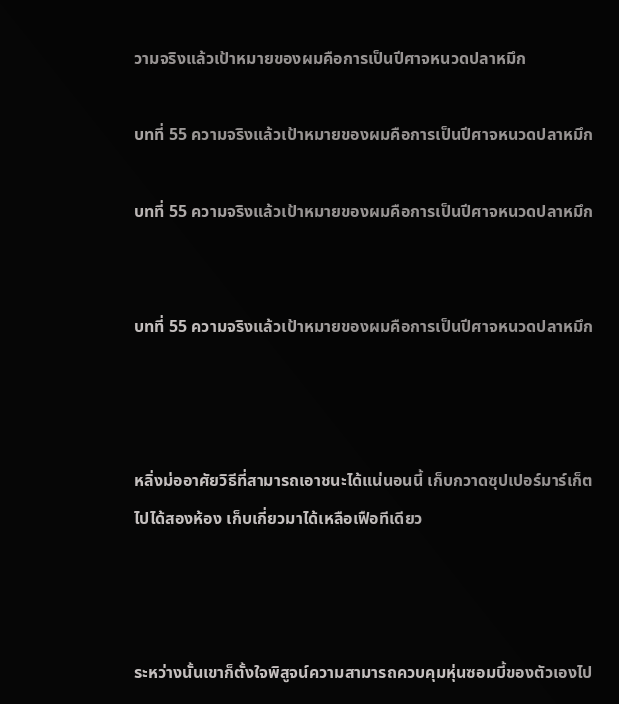วามจริงแล้วเป้าหมายของผมคือการเป็นปีศาจหนวดปลาหมึก

บทที่ 55 ความจริงแล้วเป้าหมายของผมคือการเป็นปีศาจหนวดปลาหมึก

บทที่ 55 ความจริงแล้วเป้าหมายของผมคือการเป็นปีศาจหนวดปลาหมึก


บทที่ 55 ความจริงแล้วเป้าหมายของผมคือการเป็นปีศาจหนวดปลาหมึก



หลิ่งม่ออาศัยวิธีที่สามารถเอาชนะได้แน่นอนนี้ เก็บกวาดซุปเปอร์มาร์เก็ตไปได้สองห้อง เก็บเกี่ยวมาได้เหลือเฟือทีเดียว



ระหว่างนั้นเขาก็ตั้งใจพิสูจน์ความสามารถควบคุมหุ่นซอมบี้ของตัวเองไป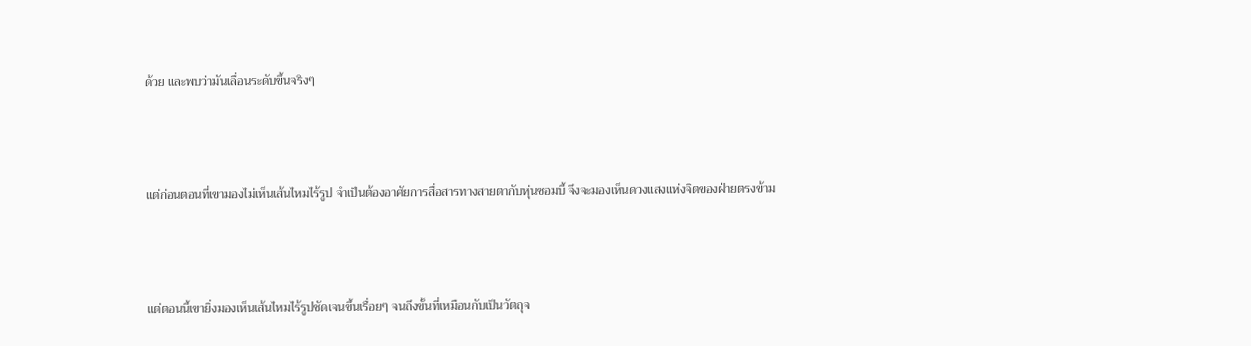ด้วย และพบว่ามันเลื่อนระดับขึ้นจริงๆ



แต่ก่อนตอนที่เขามองไม่เห็นเส้นไหมไร้รูป จำเป็นต้องอาศัยการสื่อสารทางสายตากับหุ่นซอมบี้ จึงจะมองเห็นดวงแสงแห่งจิตของฝ่ายตรงข้าม



แต่ตอนนี้เขายิ่งมองเห็นเส้นไหมไร้รูปชัดเจนขึ้นเรื่อยๆ จนถึงขั้นที่เหมือนกับเป็นวัตถุจ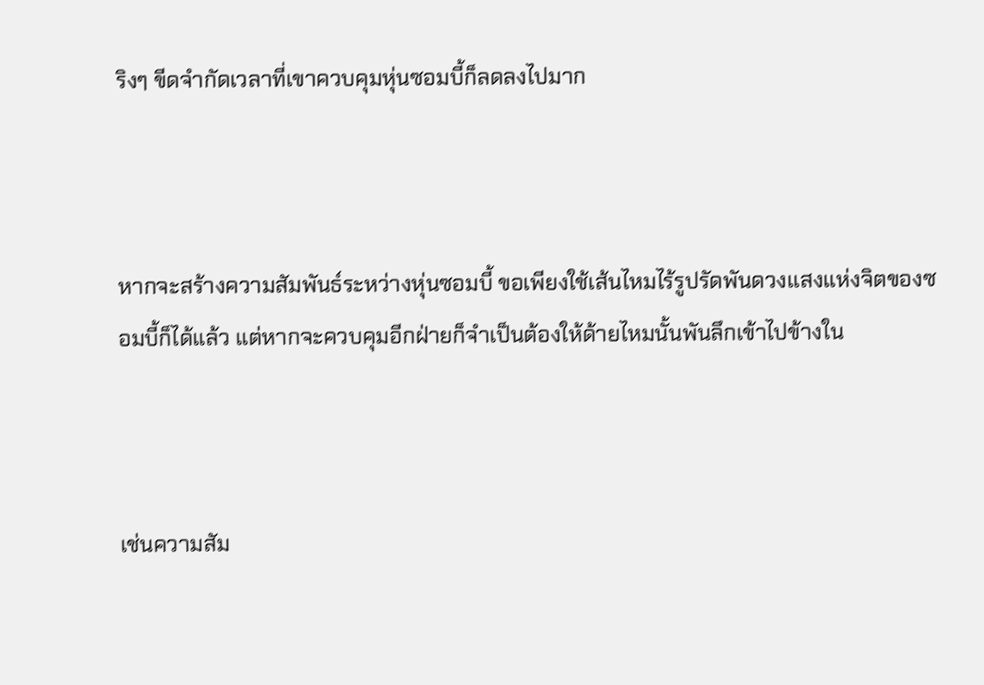ริงๆ ขีดจำกัดเวลาที่เขาควบคุมหุ่นซอมบี้ก็ลดลงไปมาก



หากจะสร้างความสัมพันธ์ระหว่างหุ่นซอมบี้ ขอเพียงใช้เส้นไหมไร้รูปรัดพันดวงแสงแห่งจิตของซอมบี้ก็ได้แล้ว แต่หากจะควบคุมอีกฝ่ายก็จำเป็นต้องให้ด้ายไหมนั้นพันลึกเข้าไปข้างใน



เช่นความสัม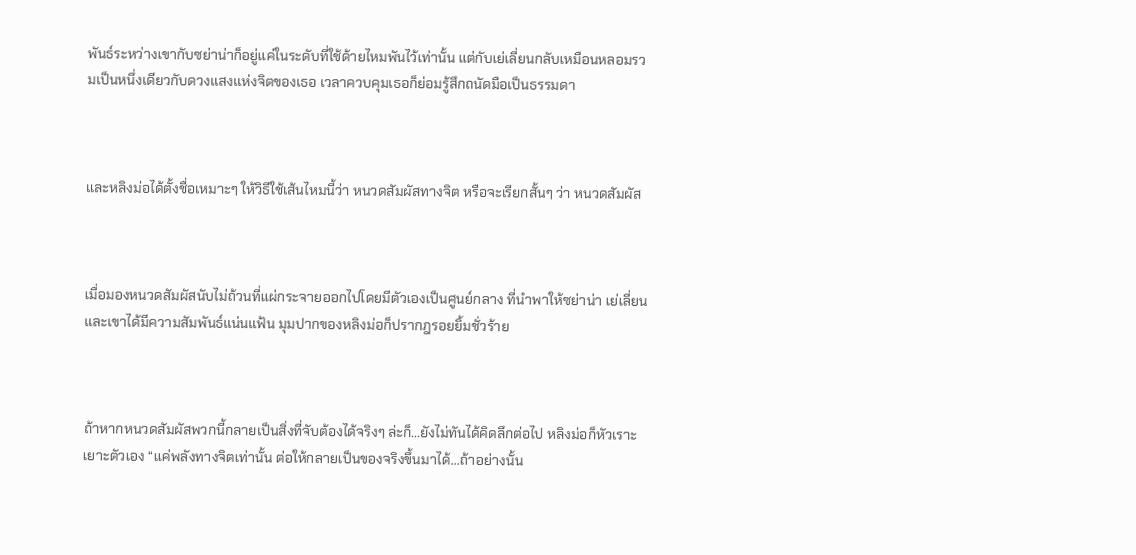พันธ์ระหว่างเขากับซย่าน่าก็อยู่แค่ในระดับที่ใช้ด้ายไหมพันไว้เท่านั้น แต่กับเย่เลี่ยนกลับเหมือนหลอมรวมเป็นหนึ่งเดียวกับดวงแสงแห่งจิตของเธอ เวลาควบคุมเธอก็ย่อมรู้สึกถนัดมือเป็นธรรมดา



และหลิงม่อได้ตั้งชื่อเหมาะๆ ให้วิธีใช้เส้นไหมนี้ว่า หนวดสัมผัสทางจิต หรือจะเรียกสั้นๆ ว่า หนวดสัมผัส



เมื่อมองหนวดสัมผัสนับไม่ถ้วนที่แผ่กระจายออกไปโดยมีตัวเองเป็นศูนย์กลาง ที่นำพาให้ซย่าน่า เย่เลี่ยนและเขาได้มีความสัมพันธ์แน่นแฟ้น มุมปากของหลิงม่อก็ปรากฎรอยยิ้มชั่วร้าย



ถ้าหากหนวดสัมผัสพวกนี้กลายเป็นสิ่งที่จับต้องได้จริงๆ ล่ะก็...ยังไม่ทันได้คิดลึกต่อไป หลิงม่อก็หัวเราะเยาะตัวเอง “แค่พลังทางจิตเท่านั้น ต่อให้กลายเป็นของจริงขึ้นมาได้...ถ้าอย่างนั้น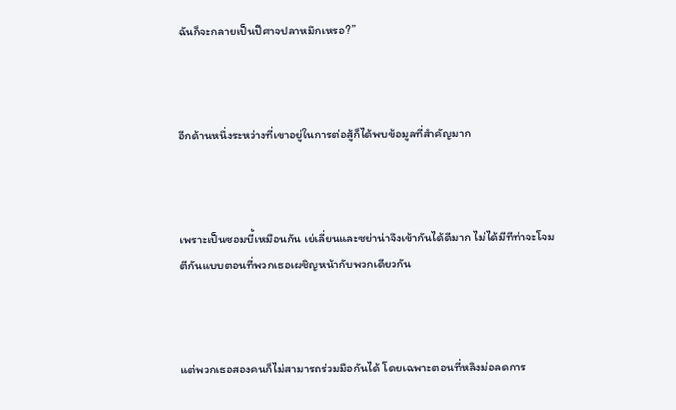ฉันก็จะกลายเป็นปีศาจปลาหมึกเหรอ?”



อีกด้านหนึ่งระหว่างที่เขาอยู่ในการต่อสู้ก็ได้พบข้อมูลที่สำคัญมาก



เพราะเป็นซอมบี้เหมือนกัน เย่เลี่ยนและซย่าน่าจึงเข้ากันได้ดีมาก ไม่ได้มีทีท่าจะโจมตีกันแบบตอนที่พวกเธอเผชิญหน้ากับพวกเดียวกัน



แต่พวกเธอสองคนก็ไม่สามารถร่วมมือกันได้ โดยเฉพาะตอนที่หลิงม่อลดการ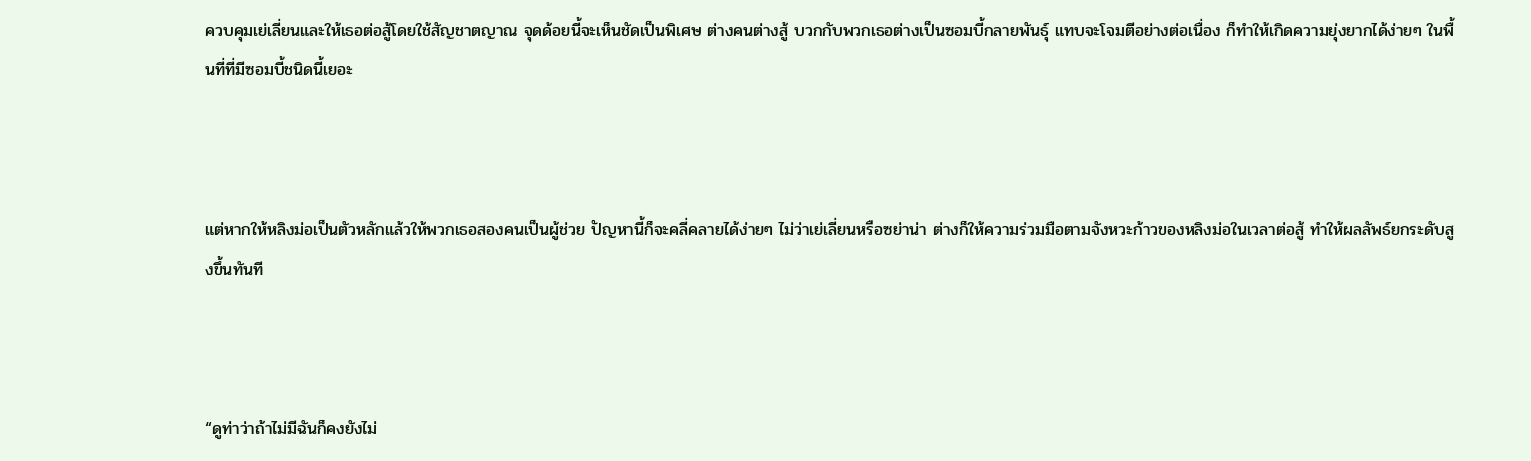ควบคุมเย่เลี่ยนและให้เธอต่อสู้โดยใช้สัญชาตญาณ จุดด้อยนี้จะเห็นชัดเป็นพิเศษ ต่างคนต่างสู้ บวกกับพวกเธอต่างเป็นซอมบี้กลายพันธุ์ แทบจะโจมตีอย่างต่อเนื่อง ก็ทำให้เกิดความยุ่งยากได้ง่ายๆ ในพื้นที่ที่มีซอมบี้ชนิดนี้เยอะ



แต่หากให้หลิงม่อเป็นตัวหลักแล้วให้พวกเธอสองคนเป็นผู้ช่วย ปัญหานี้ก็จะคลี่คลายได้ง่ายๆ ไม่ว่าเย่เลี่ยนหรือซย่าน่า ต่างก็ให้ความร่วมมือตามจังหวะก้าวของหลิงม่อในเวลาต่อสู้ ทำให้ผลลัพธ์ยกระดับสูงขึ้นทันที



“ดูท่าว่าถ้าไม่มีฉันก็คงยังไม่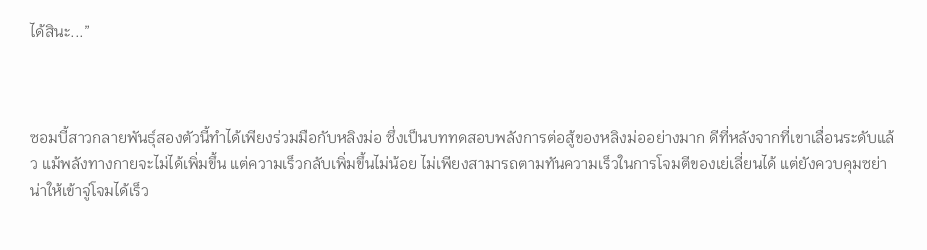ได้สินะ...”



ซอมบี้สาวกลายพันธุ์สองตัวนี้ทำได้เพียงร่วมมือกับหลิงม่อ ซึ่งเป็นบททดสอบพลังการต่อสู้ของหลิงม่ออย่างมาก ดีที่หลังจากที่เขาเลื่อนระดับแล้ว แม้พลังทางกายจะไม่ได้เพิ่มขึ้น แต่ความเร็วกลับเพิ่มขึ้นไม่น้อย ไม่เพียงสามารถตามทันความเร็วในการโจมตีของเย่เลี่ยนได้ แต่ยังควบคุมซย่าน่าให้เข้าจู่โจมได้เร็ว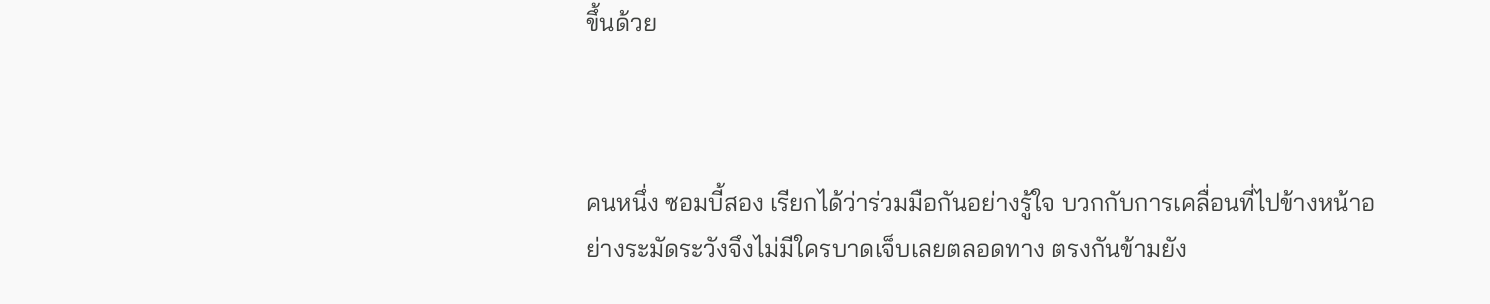ขึ้นด้วย



คนหนึ่ง ซอมบี้สอง เรียกได้ว่าร่วมมือกันอย่างรู้ใจ บวกกับการเคลื่อนที่ไปข้างหน้าอย่างระมัดระวังจึงไม่มีใครบาดเจ็บเลยตลอดทาง ตรงกันข้ามยัง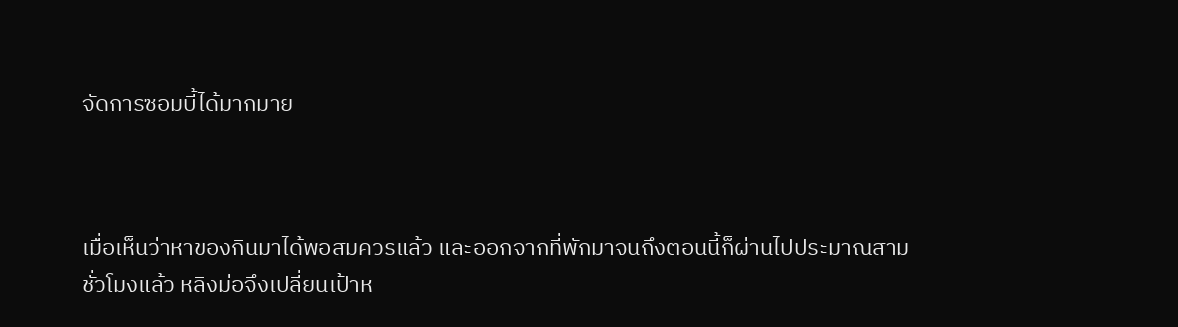จัดการซอมบี้ได้มากมาย



เมื่อเห็นว่าหาของกินมาได้พอสมควรแล้ว และออกจากที่พักมาจนถึงตอนนี้ก็ผ่านไปประมาณสามชั่วโมงแล้ว หลิงม่อจึงเปลี่ยนเป้าห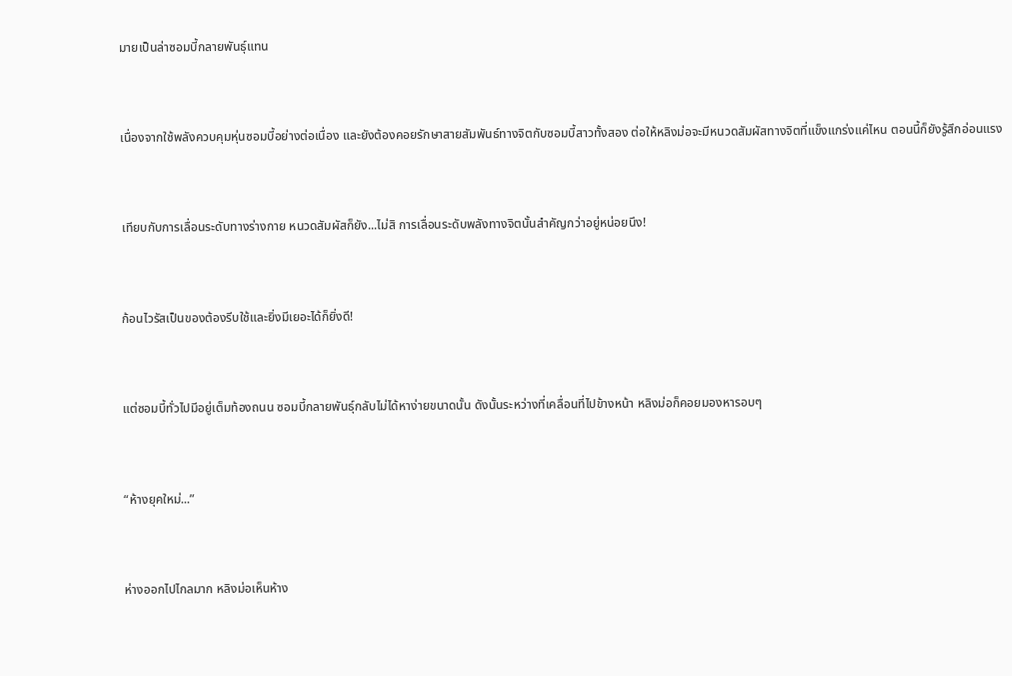มายเป็นล่าซอมบี้กลายพันธุ์แทน



เนื่องจากใช้พลังควบคุมหุ่นซอมบี้อย่างต่อเนื่อง และยังต้องคอยรักษาสายสัมพันธ์ทางจิตกับซอมบี้สาวทั้งสอง ต่อให้หลิงม่อจะมีหนวดสัมผัสทางจิตที่แข็งแกร่งแค่ไหน ตอนนี้ก็ยังรู้สึกอ่อนแรง



เทียบกับการเลื่อนระดับทางร่างกาย หนวดสัมผัสก็ยัง...ไม่สิ การเลื่อนระดับพลังทางจิตนั้นสำคัญกว่าอยู่หน่อยนึง!



ก้อนไวรัสเป็นของต้องรีบใช้และยิ่งมีเยอะได้ก็ยิ่งดี!



แต่ซอมบี้ทั่วไปมีอยู่เต็มท้องถนน ซอมบี้กลายพันธุ์กลับไม่ได้หาง่ายขนาดนั้น ดังนั้นระหว่างที่เคลื่อนที่ไปข้างหน้า หลิงม่อก็คอยมองหารอบๆ



“ห้างยุคใหม่...”



ห่างออกไปไกลมาก หลิงม่อเห็นห้าง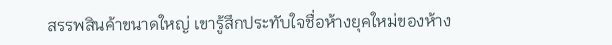สรรพสินค้าขนาดใหญ่ เขารู้สึกประทับใจชื่อห้างยุคใหม่ของห้าง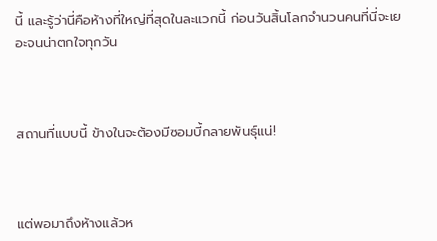นี้ และรู้ว่านี่คือห้างที่ใหญ่ที่สุดในละแวกนี้ ก่อนวันสิ้นโลกจำนวนคนที่นี่จะเยอะจนน่าตกใจทุกวัน



สถานที่แบบนี้ ข้างในจะต้องมีซอมบี้กลายพันธุ์แน่!



แต่พอมาถึงห้างแล้วห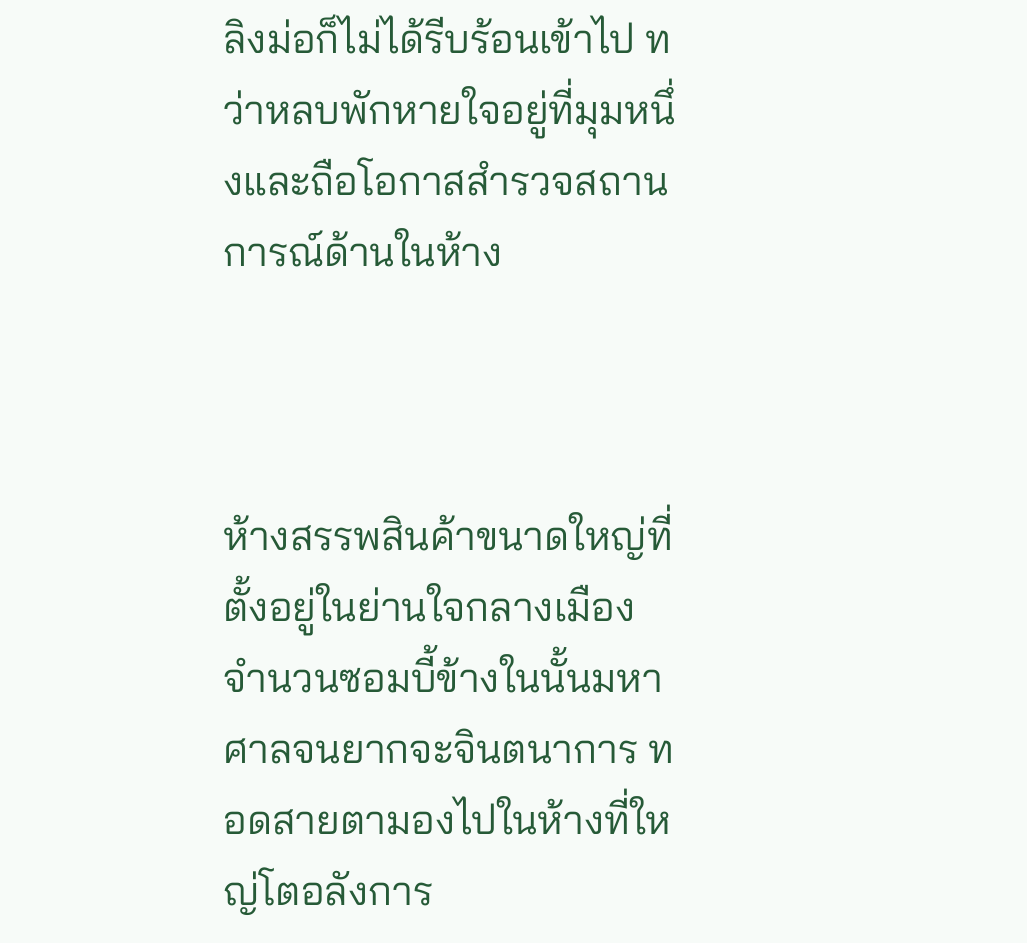ลิงม่อก็ไม่ได้รีบร้อนเข้าไป ทว่าหลบพักหายใจอยู่ที่มุมหนึ่งและถือโอกาสสำรวจสถานการณ์ด้านในห้าง



ห้างสรรพสินค้าขนาดใหญ่ที่ตั้งอยู่ในย่านใจกลางเมือง จำนวนซอมบี้ข้างในนั้นมหาศาลจนยากจะจินตนาการ ทอดสายตามองไปในห้างที่ใหญ่โตอลังการ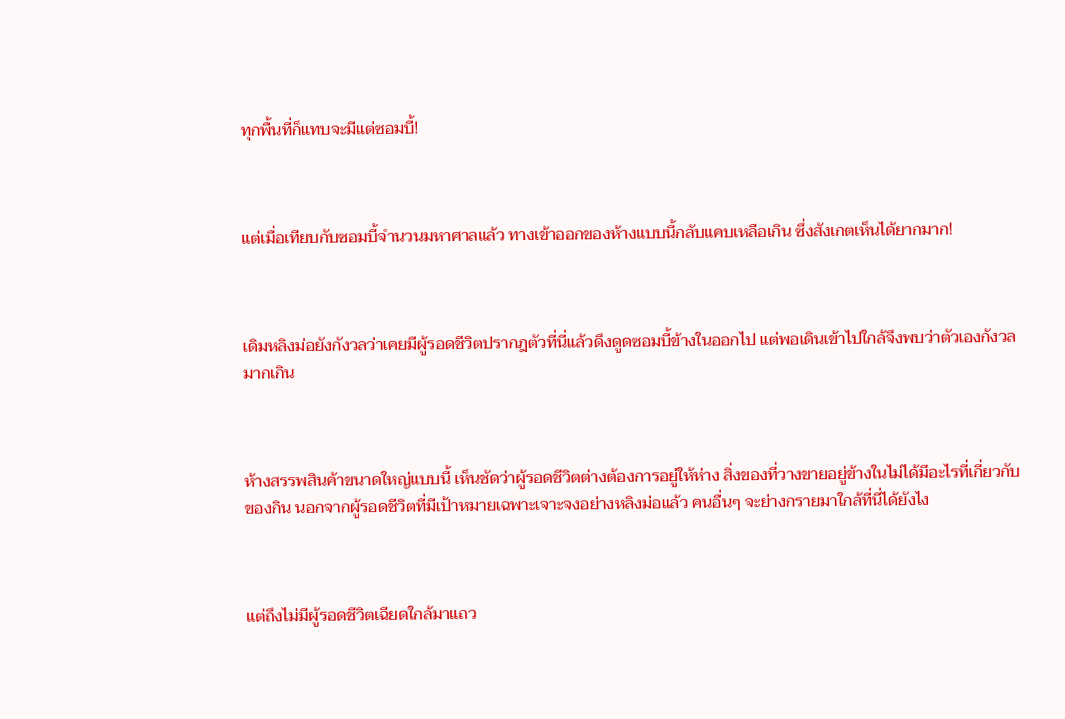ทุกพื้นที่ก็แทบจะมีแต่ซอมบี้!



แต่เมื่อเทียบกับซอมบี้จำนวนมหาศาลแล้ว ทางเข้าออกของห้างแบบนี้กลับแคบเหลือเกิน ซึ่งสังเกตเห็นได้ยากมาก!



เดิมหลิงม่อยังกังวลว่าเคยมีผู้รอดชีวิตปรากฎตัวที่นี่แล้วดึงดูดซอมบี้ข้างในออกไป แต่พอเดินเข้าไปใกล้จึงพบว่าตัวเองกังวลมากเกิน



ห้างสรรพสินค้าขนาดใหญ่แบบนี้ เห็นชัดว่าผู้รอดชีวิตต่างต้องการอยู่ให้ห่าง สิ่งของที่วางขายอยู่ข้างในไม่ได้มีอะไรที่เกี่ยวกับของกิน นอกจากผู้รอดชีวิตที่มีเป้าหมายเฉพาะเจาะจงอย่างหลิงม่อแล้ว คนอื่นๆ จะย่างกรายมาใกล้ที่นี่ได้ยังไง



แต่ถึงไม่มีผู้รอดชีวิตเฉียดใกล้มาแถว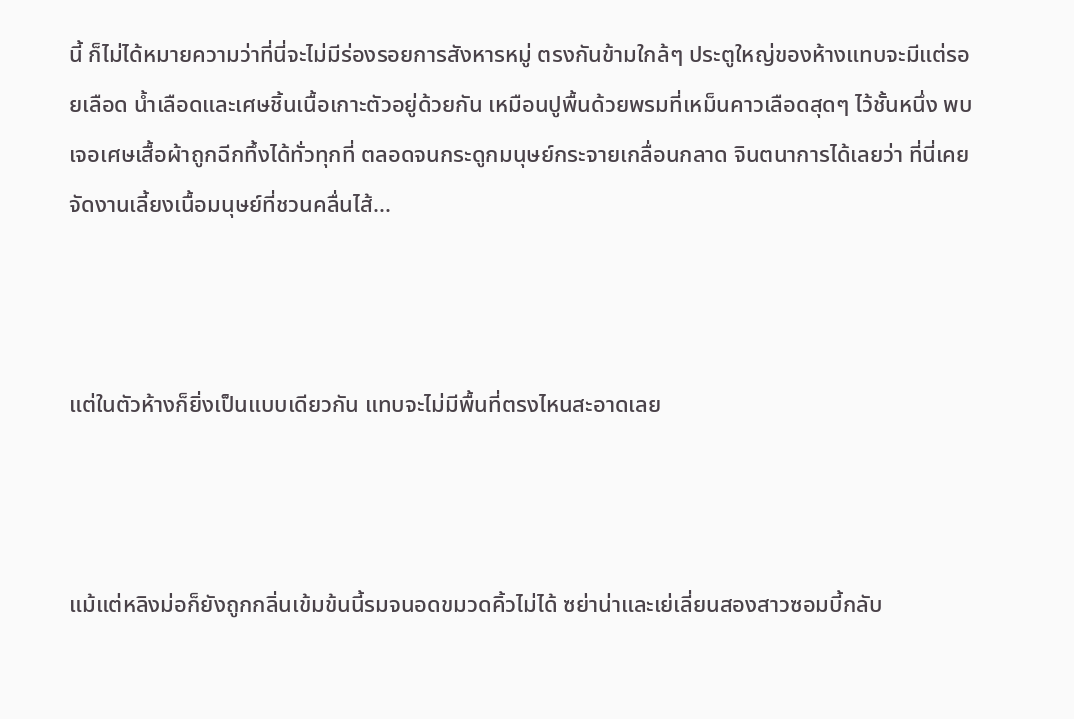นี้ ก็ไม่ได้หมายความว่าที่นี่จะไม่มีร่องรอยการสังหารหมู่ ตรงกันข้ามใกล้ๆ ประตูใหญ่ของห้างแทบจะมีแต่รอยเลือด น้ำเลือดและเศษชิ้นเนื้อเกาะตัวอยู่ด้วยกัน เหมือนปูพื้นด้วยพรมที่เหม็นคาวเลือดสุดๆ ไว้ชั้นหนึ่ง พบเจอเศษเสื้อผ้าถูกฉีกทึ้งได้ทั่วทุกที่ ตลอดจนกระดูกมนุษย์กระจายเกลื่อนกลาด จินตนาการได้เลยว่า ที่นี่เคยจัดงานเลี้ยงเนื้อมนุษย์ที่ชวนคลื่นไส้...



แต่ในตัวห้างก็ยิ่งเป็นแบบเดียวกัน แทบจะไม่มีพื้นที่ตรงไหนสะอาดเลย



แม้แต่หลิงม่อก็ยังถูกกลิ่นเข้มข้นนี้รมจนอดขมวดคิ้วไม่ได้ ซย่าน่าและเย่เลี่ยนสองสาวซอมบี้กลับ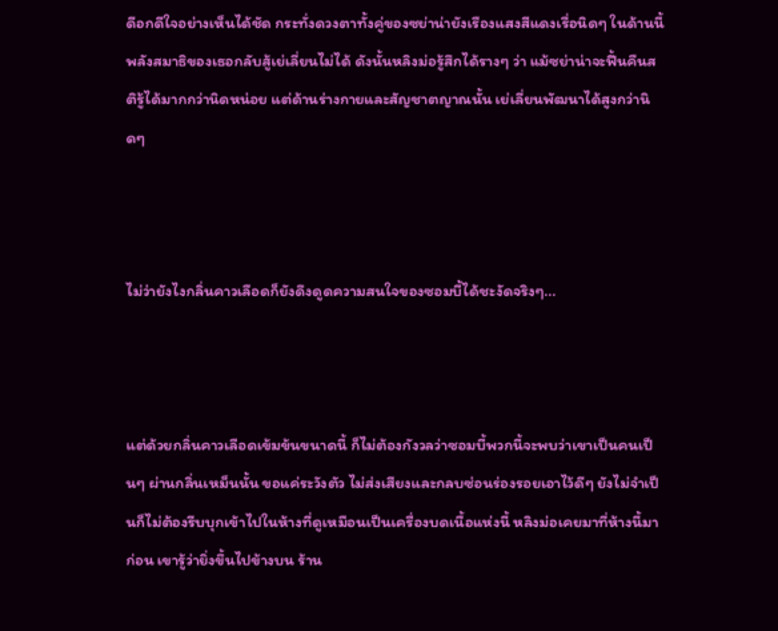ดีอกดีใจอย่างเห็นได้ชัด กระทั่งดวงตาทั้งคู่ของซย่าน่ายังเรืองแสงสีแดงเรื่อนิดๆ ในด้านนี้พลังสมาธิของเธอกลับสู้เย่เลี่ยนไม่ได้ ดังนั้นหลิงม่อรู้สึกได้รางๆ ว่า แม้ซย่าน่าจะฟื้นคืนสติรู้ได้มากกว่านิดหน่อย แต่ด้านร่างกายและสัญชาตญาณนั้น เย่เลี่ยนพัฒนาได้สูงกว่านิดๆ



ไม่ว่ายังไงกลิ่นคาวเลือดก็ยังดึงดูดความสนใจของซอมบี้ได้ชะงัดจริงๆ...



แต่ด้วยกลิ่นคาวเลือดเข้มข้นขนาดนี้ ก็ไม่ต้องกังวลว่าซอมบี้พวกนี้จะพบว่าเขาเป็นคนเป็นๆ ผ่านกลิ่นเหม็นนั้น ขอแค่ระวังตัว ไม่ส่งเสียงและกลบซ่อนร่องรอยเอาไว้ดีๆ ยังไม่จำเป็นก็ไม่ต้องรีบบุกเข้าไปในห้างที่ดูเหมือนเป็นเครื่องบดเนื้อแห่งนี้ หลิงม่อเคยมาที่ห้างนี้มาก่อน เขารู้ว่ายิ่งขึ้นไปข้างบน ร้าน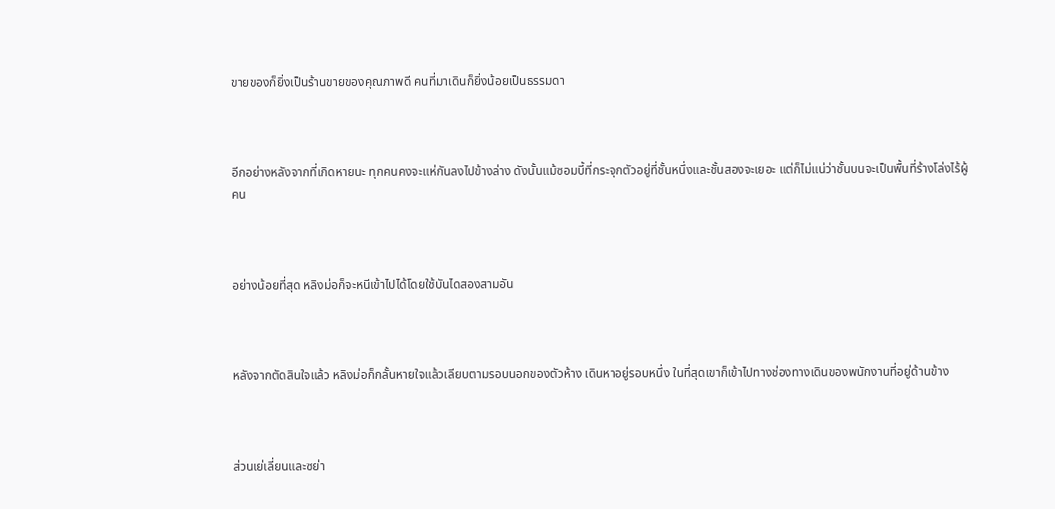ขายของก็ยิ่งเป็นร้านขายของคุณภาพดี คนที่มาเดินก็ยิ่งน้อยเป็นธรรมดา



อีกอย่างหลังจากที่เกิดหายนะ ทุกคนคงจะแห่กันลงไปข้างล่าง ดังนั้นแม้ซอมบี้ที่กระจุกตัวอยู่ที่ชั้นหนึ่งและชั้นสองจะเยอะ แต่ก็ไม่แน่ว่าชั้นบนจะเป็นพื้นที่ร้างโล่งไร้ผู้คน



อย่างน้อยที่สุด หลิงม่อก็จะหนีเข้าไปได้โดยใช้บันไดสองสามอัน



หลังจากตัดสินใจแล้ว หลิงม่อก็กลั้นหายใจแล้วเลียบตามรอบนอกของตัวห้าง เดินหาอยู่รอบหนึ่ง ในที่สุดเขาก็เข้าไปทางช่องทางเดินของพนักงานที่อยู่ด้านข้าง



ส่วนเย่เลี่ยนและซย่า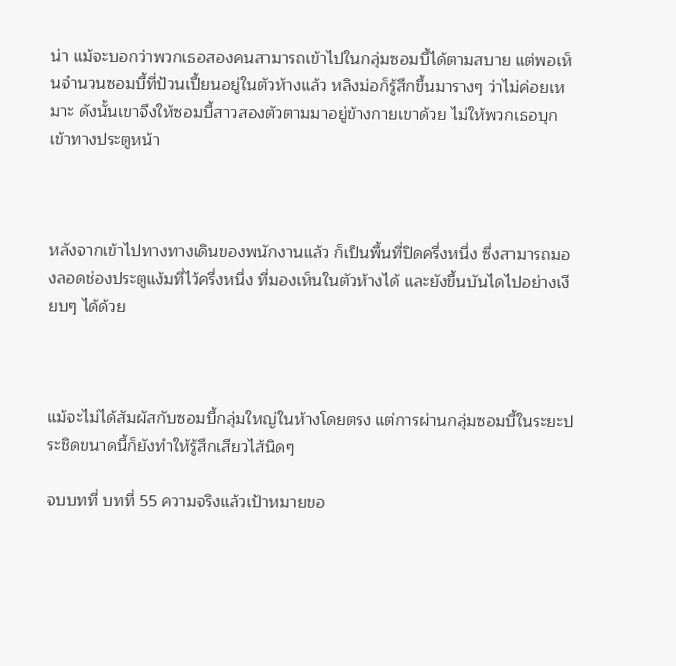น่า แม้จะบอกว่าพวกเธอสองคนสามารถเข้าไปในกลุ่มซอมบี้ได้ตามสบาย แต่พอเห็นจำนวนซอมบี้ที่ป้วนเปี้ยนอยู่ในตัวห้างแล้ว หลิงม่อก็รู้สึกขึ้นมารางๆ ว่าไม่ค่อยเหมาะ ดังนั้นเขาจึงให้ซอมบี้สาวสองตัวตามมาอยู่ข้างกายเขาด้วย ไม่ให้พวกเธอบุกเข้าทางประตูหน้า



หลังจากเข้าไปทางทางเดินของพนักงานแล้ว ก็เป็นพื้นที่ปิดครึ่งหนึ่ง ซึ่งสามารถมองลอดช่องประตูแง้มที่ไว้ครึ่งหนึ่ง ที่มองเห็นในตัวห้างได้ และยังขึ้นบันไดไปอย่างเงียบๆ ได้ด้วย



แม้จะไม่ได้สัมผัสกับซอมบี้กลุ่มใหญ่ในห้างโดยตรง แต่การผ่านกลุ่มซอมบี้ในระยะประชิดขนาดนี้ก็ยังทำให้รู้สึกเสียวไส้นิดๆ

จบบทที่ บทที่ 55 ความจริงแล้วเป้าหมายขอ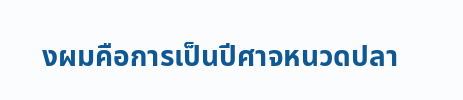งผมคือการเป็นปีศาจหนวดปลา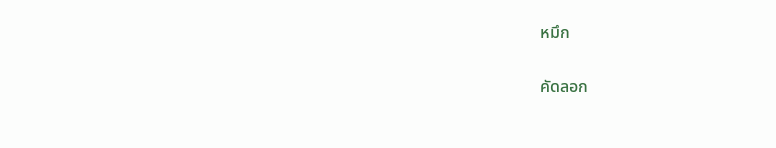หมึก

คัดลอก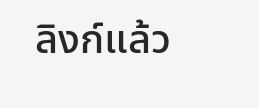ลิงก์แล้ว